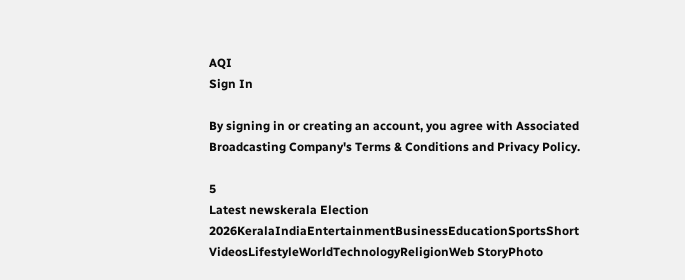AQI
Sign In

By signing in or creating an account, you agree with Associated Broadcasting Company's Terms & Conditions and Privacy Policy.

5
Latest newskerala Election 2026KeralaIndiaEntertainmentBusinessEducationSportsShort VideosLifestyleWorldTechnologyReligionWeb StoryPhoto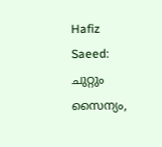Hafiz Saeed: ചുറ്റും സൈന്യം,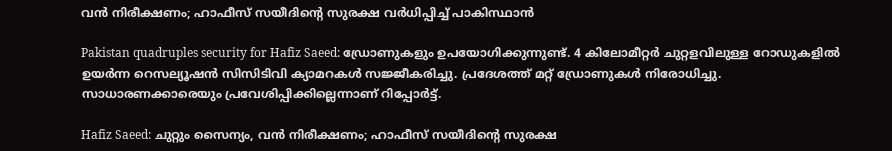വന്‍ നിരീക്ഷണം; ഹാഫീസ് സയീദിന്റെ സുരക്ഷ വര്‍ധിപ്പിച്ച് പാകിസ്ഥാന്‍

Pakistan quadruples security for Hafiz Saeed: ഡ്രോണുകളും ഉപയോഗിക്കുന്നുണ്ട്. 4 കിലോമീറ്റർ ചുറ്റളവിലുള്ള റോഡുകളിൽ ഉയർന്ന റെസല്യൂഷൻ സിസിടിവി ക്യാമറകൾ സജ്ജീകരിച്ചു. പ്രദേശത്ത് മറ്റ് ഡ്രോണുകള്‍ നിരോധിച്ചു. സാധാരണക്കാരെയും പ്രവേശിപ്പിക്കില്ലെന്നാണ് റിപ്പോര്‍ട്ട്.

Hafiz Saeed: ചുറ്റും സൈന്യം, വന്‍ നിരീക്ഷണം; ഹാഫീസ് സയീദിന്റെ സുരക്ഷ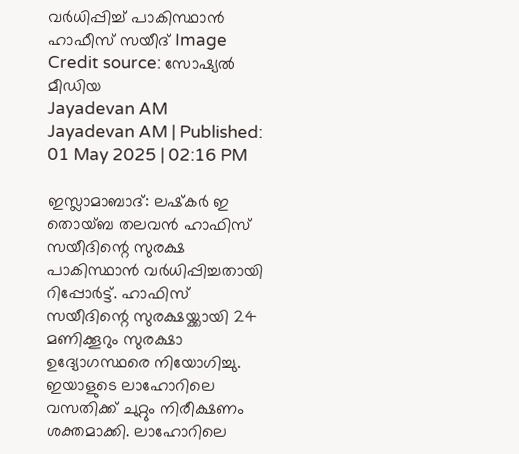വര്‍ധിപ്പിച്ച് പാകിസ്ഥാന്‍
ഹാഫീസ് സയീദ്‌ Image Credit source: സോഷ്യല്‍ മീഡിയ
Jayadevan AM
Jayadevan AM | Published: 01 May 2025 | 02:16 PM

ഇസ്ലാമാബാദ്: ലഷ്‌കർ ഇ തൊയ്ബ തലവൻ ഹാഫിസ് സയീദിന്റെ സുരക്ഷ പാകിസ്ഥാന്‍ വര്‍ധിപ്പിച്ചതായി റിപ്പോര്‍ട്ട്. ഹാഫിസ് സയീദിന്റെ സുരക്ഷയ്ക്കായി 24 മണിക്കൂറും സുരക്ഷാ ഉദ്യോഗസ്ഥരെ നിയോഗിച്ചു. ഇയാളുടെ ലാഹോറിലെ വസതിക്ക് ചുറ്റും നിരീക്ഷണം ശക്തമാക്കി. ലാഹോറിലെ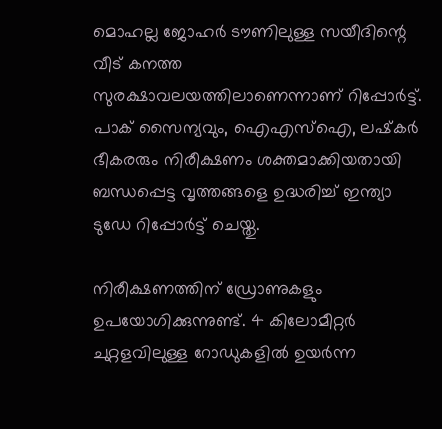മൊഹല്ല ജോഹർ ടൗണിലുള്ള സയീദിന്റെ വീട് കനത്ത സുരക്ഷാവലയത്തിലാണെന്നാണ് റിപ്പോര്‍ട്ട്. പാക് സൈന്യവും, ഐഎസ്‌ഐ, ലഷ്‌കര്‍ ഭീകരരും നിരീക്ഷണം ശക്തമാക്കിയതായി ബന്ധപ്പെട്ട വൃത്തങ്ങളെ ഉദ്ധരിച്ച് ഇന്ത്യാ ടുഡേ റിപ്പോര്‍ട്ട് ചെയ്തു.

നിരീക്ഷണത്തിന് ഡ്രോണുകളും ഉപയോഗിക്കുന്നുണ്ട്. 4 കിലോമീറ്റർ ചുറ്റളവിലുള്ള റോഡുകളിൽ ഉയർന്ന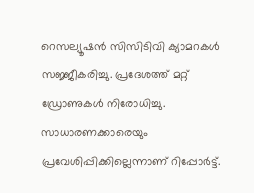റെസല്യൂഷൻ സിസിടിവി ക്യാമറകൾ സജ്ജീകരിച്ചു. പ്രദേശത്ത് മറ്റ് ഡ്രോണുകള്‍ നിരോധിച്ചു. സാധാരണക്കാരെയും പ്രവേശിപ്പിക്കില്ലെന്നാണ് റിപ്പോര്‍ട്ട്.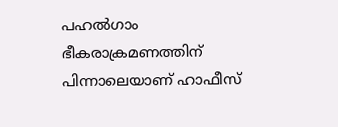പഹല്‍ഗാം ഭീകരാക്രമണത്തിന് പിന്നാലെയാണ് ഹാഫീസ്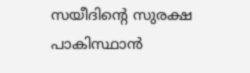സയീദിന്റെ സുരക്ഷ പാകിസ്ഥാന്‍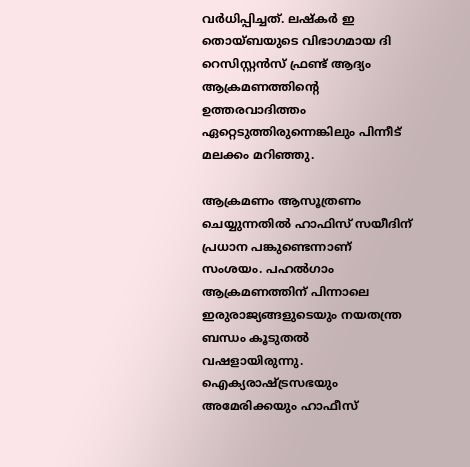വര്‍ധിപ്പിച്ചത്. ലഷ്കർ ഇ തൊയ്ബയുടെ വിഭാഗമായ ദി റെസിസ്റ്റൻസ് ഫ്രണ്ട് ആദ്യം ആക്രമണത്തിന്റെ ഉത്തരവാദിത്തം ഏറ്റെടുത്തിരുന്നെങ്കിലും പിന്നീട് മലക്കം മറിഞ്ഞു.

ആക്രമണം ആസൂത്രണം ചെയ്യുന്നതിൽ ഹാഫിസ് സയീദിന് പ്രധാന പങ്കുണ്ടെന്നാണ് സംശയം. പഹല്‍ഗാം ആക്രമണത്തിന് പിന്നാലെ ഇരുരാജ്യങ്ങളുടെയും നയതന്ത്ര ബന്ധം കൂടുതല്‍ വഷളായിരുന്നു. ഐക്യരാഷ്ട്രസഭയും അമേരിക്കയും ഹാഫീസ്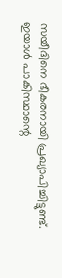സയീദിനെ ഭീകരനായി പ്രഖ്യാപിച്ചിട്ടുണ്ട്. ഇയാള്‍ പാകിസ്ഥാന്റെ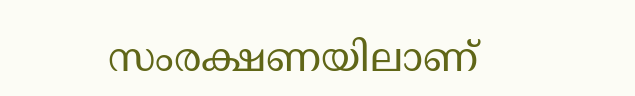സംരക്ഷണയിലാണ്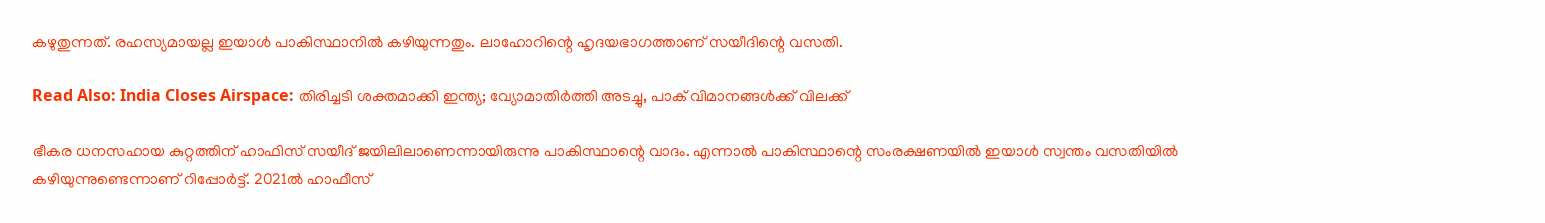കഴുതുന്നത്. രഹസ്യമായല്ല ഇയാള്‍ പാകിസ്ഥാനില്‍ കഴിയുന്നതും. ലാഹോറിന്റെ ഹൃദയഭാഗത്താണ് സയീദിന്റെ വസതി.

Read Also: India Closes Airspace: തിരിച്ചടി ശക്തമാക്കി ഇന്ത്യ; വ്യോമാതിർത്തി അടച്ചു, പാക് വിമാനങ്ങൾക്ക് വിലക്ക്

ഭീകര ധനസഹായ കുറ്റത്തിന് ഹാഫിസ് സയീദ് ജയിലിലാണെന്നായിരുന്നു പാകിസ്ഥാന്റെ വാദം. എന്നാല്‍ പാകിസ്ഥാന്റെ സംരക്ഷണയില്‍ ഇയാള്‍ സ്വന്തം വസതിയില്‍ കഴിയുന്നുണ്ടെന്നാണ് റിപ്പോര്‍ട്ട്. 2021ല്‍ ഹാഫീസ്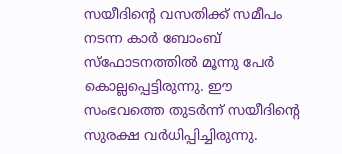സയീദിന്റെ വസതിക്ക് സമീപം നടന്ന കാര്‍ ബോംബ് സ്‌ഫോടനത്തില്‍ മൂന്നു പേര്‍ കൊല്ലപ്പെട്ടിരുന്നു. ഈ സംഭവത്തെ തുടര്‍ന്ന് സയീദിന്റെ സുരക്ഷ വര്‍ധിപ്പിച്ചിരുന്നു.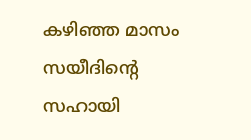കഴിഞ്ഞ മാസം സയീദിന്റെ സഹായി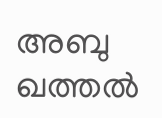അബു ഖത്തല്‍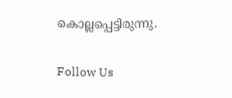കൊല്ലപ്പെട്ടിരുന്നു.

Follow Us